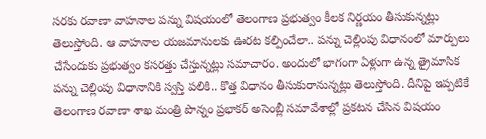సరకు రవాణా వాహనాల పన్ను విషయంలో తెలంగాణ ప్రభుత్వం కీలక నిర్ణయం తీసుకున్నట్లు తెలుస్తోంది. ఆ వాహనాల యజమానులకు ఊరట కల్పించేలా.. పన్ను చెల్లింపు విధానంలో మార్పులు చేసేందుకు ప్రభుత్వం కసరత్తు చేస్తున్నట్లు సమాచారం. అందులో భాగంగా ఏళ్లుగా ఉన్న త్రైమాసిక పన్ను చెల్లింపు విధానానికి స్వస్తి పలికి.. కొత్త విధానం తీసుకురానున్నట్లు తెలుస్తోంది. దీనిపై ఇప్పటికే తెలంగాణ రవాణా శాఖ మంత్రి పొన్నం ప్రభాకర్ అసెంబ్లీ సమావేశాల్లో ప్రకటన చేసిన విషయం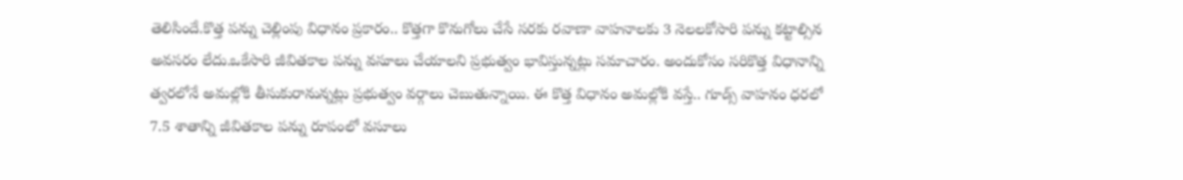తెలిసిందే.కొత్త పన్ను చెల్లింపు విధానం ప్రకారం.. కొత్తగా కొనుగోలు చేసే సరకు రవాణా వాహనాలకు 3 నెలలకోసారి పన్ను కట్టాల్సిన అవసరం లేదు.ఒకేసారి జీవితకాల పన్ను వసూలు చేయాలని ప్రభుత్వం భావిస్తున్నట్లు సమాచారం. అందుకోసం సరికొత్త విధానాన్ని త్వరలోనే అమల్లోకి తీసుకురానున్నట్లు ప్రభుత్వం వర్గాలు చెబుతున్నాయి. ఈ కొత్త విధానం అమల్లోకి వస్తే.. గూడ్స్ వాహనం ధరలో 7.5 శాతాన్ని జీవితకాల పన్ను రూపంలో వసూలు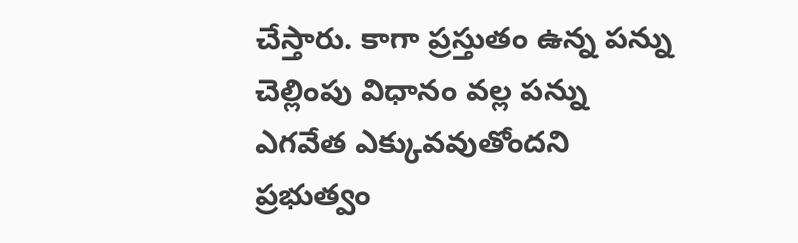చేస్తారు. కాగా ప్రస్తుతం ఉన్న పన్ను చెల్లింపు విధానం వల్ల పన్ను ఎగవేత ఎక్కువవుతోందని ప్రభుత్వం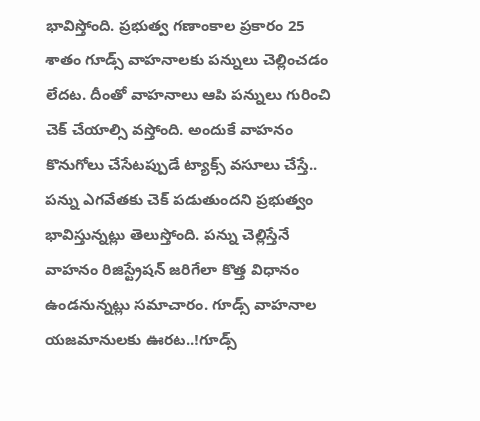భావిస్తోంది. ప్రభుత్వ గణాంకాల ప్రకారం 25 శాతం గూడ్స్ వాహనాలకు పన్నులు చెల్లించడం లేదట. దీంతో వాహనాలు ఆపి పన్నులు గురించి చెక్ చేయాల్సి వస్తోంది. అందుకే వాహనం కొనుగోలు చేసేటప్పుడే ట్యాక్స్ వసూలు చేస్తే.. పన్ను ఎగవేతకు చెక్ పడుతుందని ప్రభుత్వం భావిస్తున్నట్లు తెలుస్తోంది. పన్ను చెల్లిస్తేనే వాహనం రిజిస్ట్రేషన్ జరిగేలా కొత్త విధానం ఉండనున్నట్లు సమాచారం. గూడ్స్ వాహనాల యజమానులకు ఊరట..!గూడ్స్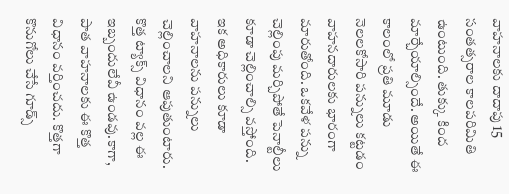వాహనాలకు దాదాపు 15 సంతత్సరాల కాలపరిమితి ఉంటుంది. తుక్కు కింద మార్చేయాల్సిందే. అయితే ఈ కాలంలో ప్రతి మూడు నెలలకోసారి పన్నులు కట్టడం వాహనదారులకు భారంగా మారుతోంది. ఒకవేళ పన్ను చెల్లింపు మర్చిపోతే పెనాల్టీలు కూడా చెల్లించాల్సి వస్తోంది. ఇక అధికారులు కూడా వాహనాలను పన్నులు చెల్లించాలని ఆపుతుంటారు. కొత్త ట్యాక్స్ విధానం వల్ల ఈ ఇబ్బందులేవీ ఉండవు.కాగా, పాత వాహనాలకు ఈ కొత్త విధానం వర్తించదు. కొత్తగా కొనుగోలు చేసే గూడ్స్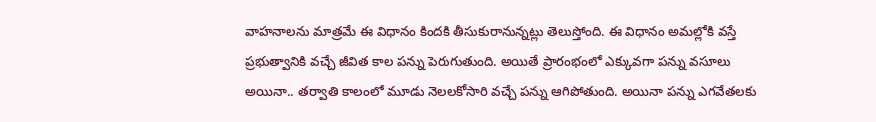వాహనాలను మాత్రమే ఈ విధానం కిందకి తీసుకురానున్నట్లు తెలుస్తోంది. ఈ విధానం అమల్లోకి వస్తే ప్రభుత్వానికి వచ్చే జీవిత కాల పన్ను పెరుగుతుంది. అయితే ప్రారంభంలో ఎక్కువగా పన్ను వసూలు అయినా.. తర్వాతి కాలంలో మూడు నెలలకోసారి వచ్చే పన్ను ఆగిపోతుంది. అయినా పన్ను ఎగవేతలకు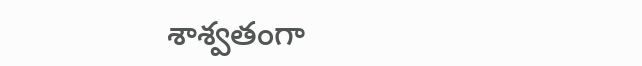శాశ్వతంగా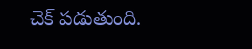చెక్ పడుతుంది.